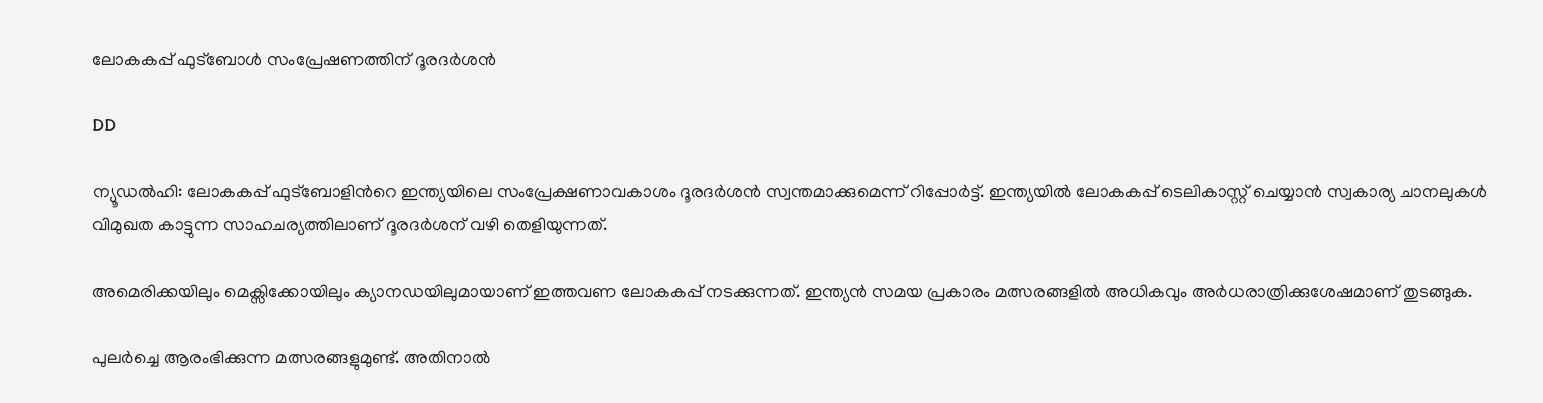ലോകകപ്പ് ഫുട്ബോൾ സംപ്രേഷണത്തിന് ദൂരദർശൻ

DD

ന്യൂഡൽഹി: ലോകകപ്പ് ഫുട്ബോളിന്‍റെ ഇന്ത്യയിലെ സംപ്രേക്ഷണാവകാശം ദൂരദർശൻ സ്വന്തമാക്കുമെന്ന് റിപ്പോർട്ട്. ഇന്ത്യയിൽ ലോകകപ്പ് ടെലികാസ്റ്റ് ചെയ്യാൻ സ്വകാര്യ ചാനലുകൾ വിമുഖത കാട്ടുന്ന സാഹചര്യത്തിലാണ് ദൂരദർശന് വഴി തെളിയുന്നത്.

അമെരിക്കയിലും മെക്സിക്കോയിലും ക്യാനഡയിലുമായാണ് ഇത്തവണ ലോകകപ്പ് നടക്കുന്നത്. ഇന്ത്യൻ സമയ പ്രകാരം മത്സരങ്ങളിൽ അധികവും അർധരാത്രിക്കുശേഷമാണ് തുടങ്ങുക.

പുലർച്ചെ ആരംഭിക്കുന്ന മത്സരങ്ങളുമുണ്ട്. അതിനാൽ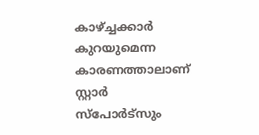കാഴ്‌ച്ചക്കാർ കുറയുമെന്ന കാരണത്താലാണ് സ്റ്റാർ സ്പോർട്സും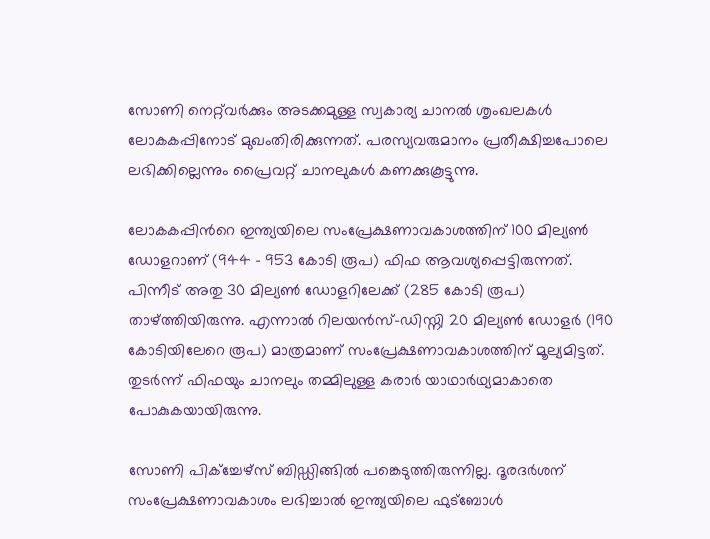സോണി നെറ്റ്‌വർക്കും അടക്കമുള്ള സ്വകാര്യ ചാനൽ ശൃംഖലകൾ ലോകകപ്പിനോട് മുഖംതിരിക്കുന്നത്. പരസ്യവരുമാനം പ്രതീക്ഷിച്ചപോലെ ലഭിക്കില്ലെന്നും പ്രൈവറ്റ് ചാനലുകൾ കണക്കുകൂട്ടുന്നു.

ലോകകപ്പിന്‍റെ ഇന്ത്യയിലെ സംപ്രേക്ഷണാവകാശത്തിന് 100 മില്യൺ ഡോളറാണ് (944 - 953 കോടി രൂപ) ഫിഫ ആവശ്യപ്പെട്ടിരുന്നത്. പിന്നീട് അതു 30 മില്യൺ ഡോളറിലേക്ക് (285 കോടി രൂപ) താഴ്ത്തിയിരുന്നു. എന്നാൽ റിലയൻസ്-ഡിസ്നി 20 മില്യൺ ഡോളർ (190 കോടിയിലേറെ രൂപ) മാത്രമാണ് സംപ്രേക്ഷണാവകാശത്തിന് മൂല്യമിട്ടത്. തുടർന്ന് ഫിഫയും ചാനലും തമ്മിലുള്ള കരാർ യാഥാർഥ്യമാകാതെ പോകുകയായിരുന്നു.

സോണി പിക്ച്ചേഴ്സ് ബിഡ്ഡിങ്ങിൽ പ‌ങ്കെടുത്തിരുന്നില്ല. ദൂരദർശന് സംപ്രേക്ഷണാവകാശം ലഭിച്ചാൽ ഇന്ത്യയിലെ ഫുട്ബോൾ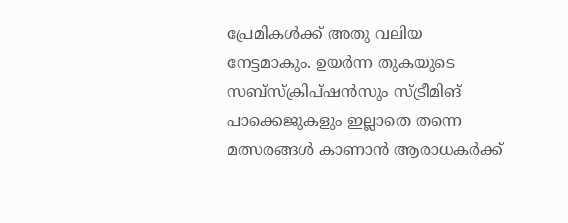പ്രേമികൾക്ക് അതു വലിയ നേട്ടമാകും. ഉയർന്ന തുകയുടെ സബ്സ്ക്രിപ്ഷൻസും സ്ട്രീമിങ് പാക്കെജുകളും ഇല്ലാതെ തന്നെ മത്സരങ്ങൾ കാണാൻ ആരാധകർക്ക്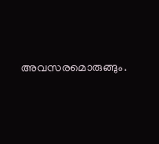അവസരമൊരുങ്ങും.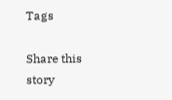Tags

Share this story